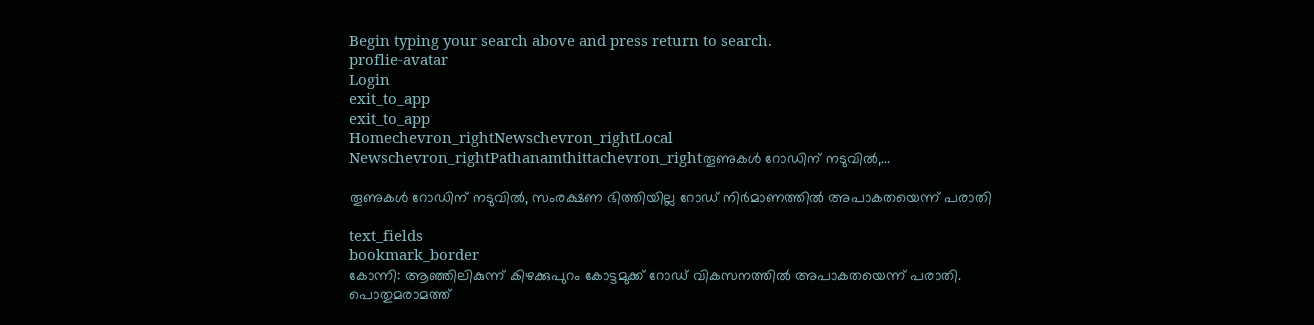Begin typing your search above and press return to search.
proflie-avatar
Login
exit_to_app
exit_to_app
Homechevron_rightNewschevron_rightLocal Newschevron_rightPathanamthittachevron_rightതൂണുകൾ റോഡിന് നടുവിൽ,...

തൂണുകൾ റോഡിന് നടുവിൽ, സംരക്ഷണ ഭിത്തിയില്ല റോഡ് നിർമാണത്തിൽ അപാകതയെന്ന് പരാതി

text_fields
bookmark_border
കോന്നി: ആഞ്ഞിലികുന്ന് കിഴക്കുപുറം കോട്ടമുക്ക് റോഡ് വികസനത്തിൽ അപാകതയെന്ന് പരാതി. പൊതുമരാമത്ത്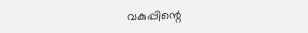വകുപ്പിന്റെ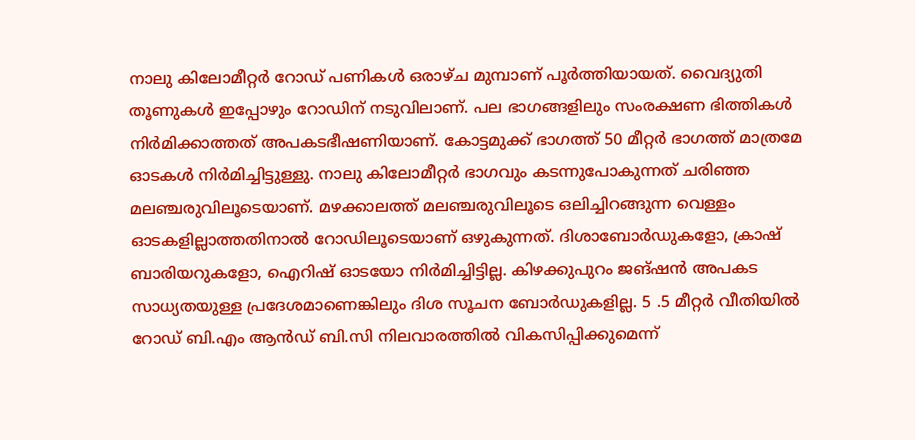നാലു കിലോമീറ്റർ റോഡ് പണികൾ ഒരാഴ്ച മുമ്പാണ് പൂർത്തിയായത്. വൈദ്യുതി തൂണുകൾ ഇപ്പോഴും റോഡിന് നടുവിലാണ്. പല ഭാഗങ്ങളിലും സംരക്ഷണ ഭിത്തികൾ നിർമിക്കാത്തത് അപകടഭീഷണിയാണ്. കോട്ടമുക്ക് ഭാഗത്ത് 50 മീറ്റർ ഭാഗത്ത് മാത്രമേ ഓടകൾ നിർമിച്ചിട്ടുള്ളു. നാലു കിലോമീറ്റർ ഭാഗവും കടന്നുപോകുന്നത് ചരിഞ്ഞ മലഞ്ചരുവിലൂടെയാണ്. മഴക്കാലത്ത് മലഞ്ചരുവിലൂടെ ഒലിച്ചിറങ്ങുന്ന വെള്ളം ഓടകളില്ലാത്തതിനാൽ റോഡിലൂടെയാണ് ഒഴുകുന്നത്. ദിശാബോർഡുകളോ, ക്രാഷ് ബാരിയറുകളോ, ഐറിഷ് ഓടയോ നിർമിച്ചിട്ടില്ല. കിഴക്കുപുറം ജങ്ഷൻ അപകട സാധ്യതയുള്ള പ്രദേശമാണെങ്കിലും ദിശ സൂചന ബോർഡുകളില്ല. 5 .5 മീറ്റർ വീതിയിൽ റോഡ് ബി.എം ആൻഡ് ബി.സി നിലവാരത്തിൽ വികസിപ്പിക്കുമെന്ന്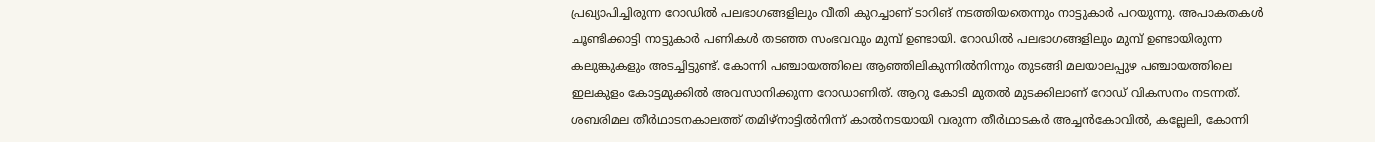പ്രഖ്യാപിച്ചിരുന്ന റോഡിൽ പലഭാഗങ്ങളിലും വീതി കുറച്ചാണ് ടാറിങ് നടത്തിയതെന്നും നാട്ടുകാർ പറയുന്നു. അപാകതകൾ ചൂണ്ടിക്കാട്ടി നാട്ടുകാർ പണികൾ തടഞ്ഞ സംഭവവും മുമ്പ് ഉണ്ടായി. റോഡിൽ പലഭാഗങ്ങളിലും മുമ്പ് ഉണ്ടായിരുന്ന കലുങ്കുകളും അടച്ചിട്ടുണ്ട്. കോന്നി പഞ്ചായത്തിലെ ആഞ്ഞിലികുന്നിൽനിന്നും തുടങ്ങി മലയാലപ്പുഴ പഞ്ചായത്തിലെ ഇലകുളം കോട്ടമുക്കിൽ അവസാനിക്കുന്ന റോഡാണിത്. ആറു കോടി മുതൽ മുടക്കിലാണ് റോഡ് വികസനം നടന്നത്. ശബരിമല തീർഥാടനകാലത്ത് തമിഴ്നാട്ടിൽനിന്ന് കാൽനടയായി വരുന്ന തീർഥാടകർ അച്ചൻകോവിൽ, കല്ലേലി, കോന്നി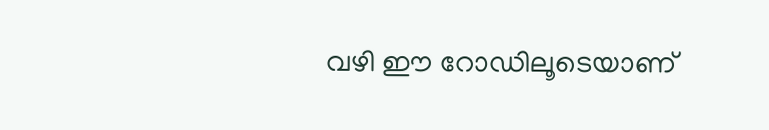വഴി ഈ റോഡിലൂടെയാണ്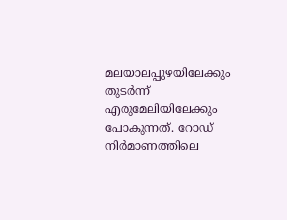മലയാലപ്പുഴയിലേക്കും തുടർന്ന് എരുമേലിയിലേക്കും പോകുന്നത്. റോഡ് നിർമാണത്തിലെ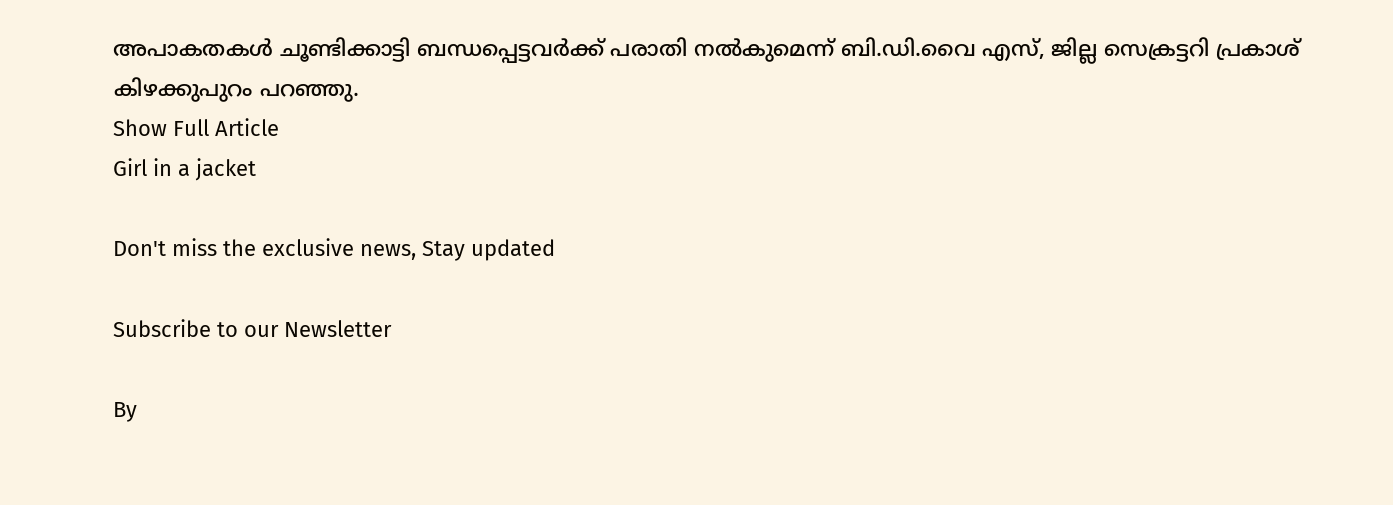അപാകതകൾ ചൂണ്ടിക്കാട്ടി ബന്ധപ്പെട്ടവർക്ക് പരാതി നൽകുമെന്ന് ബി.ഡി.വൈ എസ്, ജില്ല സെക്രട്ടറി പ്രകാശ് കിഴക്കുപുറം പറഞ്ഞു.
Show Full Article
Girl in a jacket

Don't miss the exclusive news, Stay updated

Subscribe to our Newsletter

By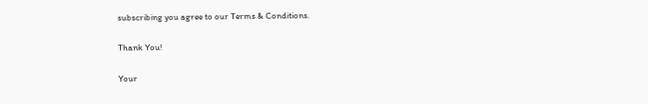subscribing you agree to our Terms & Conditions.

Thank You!

Your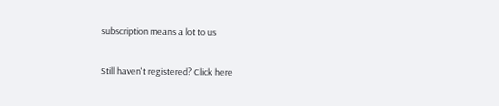subscription means a lot to us

Still haven't registered? Click here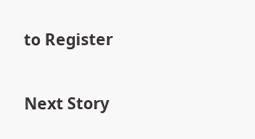to Register

Next Story